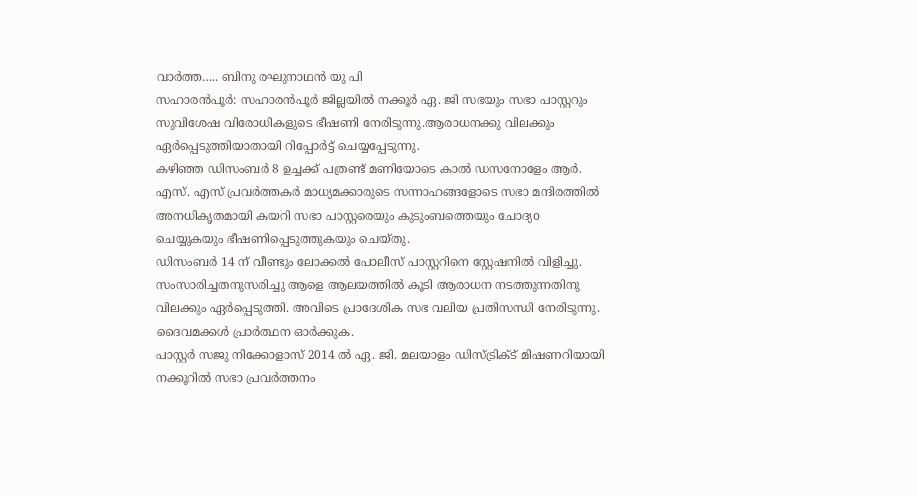വാർത്ത….. ബിനു രഘുനാഥൻ യു പി
സഹാരൻപൂർ: സഹാരൻപൂർ ജില്ലയിൽ നക്കൂർ ഏ. ജി സഭയും സഭാ പാസ്റ്ററും സുവിശേഷ വിരോധികളുടെ ഭീഷണി നേരിടുന്നു.ആരാധനക്കു വിലക്കും ഏർപ്പെടുത്തിയാതായി റിപ്പോർട്ട് ചെയ്യപ്പേടുന്നു.
കഴിഞ്ഞ ഡിസംബർ 8 ഉച്ചക്ക് പത്രണ്ട് മണിയോടെ കാൽ ഡസനോളേം ആർ. എസ്. എസ് പ്രവർത്തകർ മാധ്യമക്കാരുടെ സന്നാഹങ്ങളോടെ സഭാ മന്ദിരത്തിൽ അനധികൃതമായി കയറി സഭാ പാസ്റ്റരെയും കുടുംബത്തെയും ചോദ്യo ചെയ്യുകയും ഭീഷണിപ്പെടുത്തുകയും ചെയ്തു.
ഡിസംബർ 14 ന് വീണ്ടും ലോക്കൽ പോലീസ് പാസ്റ്ററിനെ സ്റ്റേഷനിൽ വിളിച്ചു. സംസാരിച്ചതനുസരിച്ചു ആളെ ആലയത്തിൽ കൂടി ആരാധന നടത്തുന്നതിനു വിലക്കും ഏർപ്പെടുത്തി. അവിടെ പ്രാദേശിക സഭ വലിയ പ്രതിസന്ധി നേരിടുന്നു. ദൈവമക്കൾ പ്രാർത്ഥന ഓർക്കുക.
പാസ്റ്റർ സജു നിക്കോളാസ് 2014 ൽ ഏ. ജി. മലയാളം ഡിസ്ട്രിക്ട് മിഷണറിയായി നക്കൂറിൽ സഭാ പ്രവർത്തനം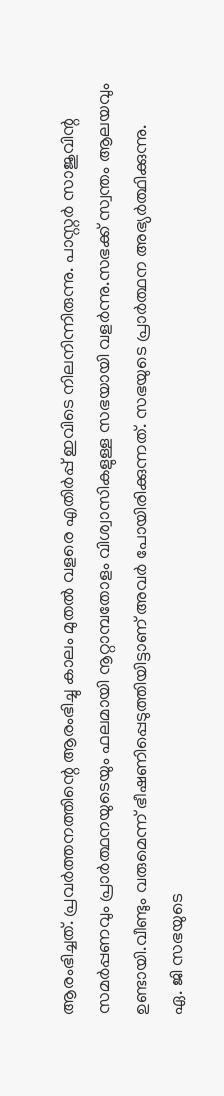ആരംഭിച്ചത്. പ്രവർത്തനത്തിന്റെ ആരംഭിച്ചു കാലം മുതൽ വളരെ എതിർപ്പ് ഇവിടെ നിലനിന്നിരുന്നു. പാസ്റ്റർ സാജുവിന്റ സമർപ്പണവും പ്രാർത്ഥനയുടെയും ഫലമായി നൂറ്റാമ്പതോളം വിശ്വാസികളുള്ള സഭയായി വളർന്നു.സഭക്ക് സ്വന്തം ആലയവും ഉണ്ടായി.വീണ്ടും വരുമെന്ന് ഭീഷണിപ്പെടുത്തിയിട്ടാണ് അവർ പോയിരിക്കുന്നത്. സഭയുടെ പ്രാർത്ഥന അഭ്യർത്ഥിക്കുന്നു.
ഏ. ജി സഭയുടെ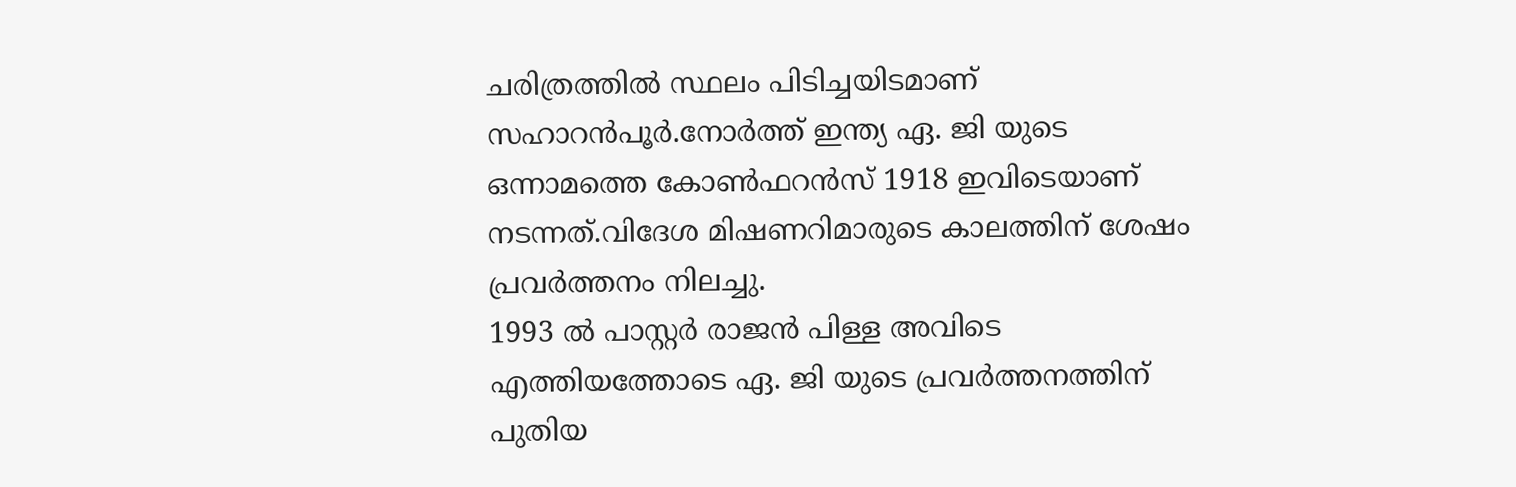ചരിത്രത്തിൽ സ്ഥലം പിടിച്ചയിടമാണ് സഹാറൻപൂർ.നോർത്ത് ഇന്ത്യ ഏ. ജി യുടെ ഒന്നാമത്തെ കോൺഫറൻസ് 1918 ഇവിടെയാണ് നടന്നത്.വിദേശ മിഷണറിമാരുടെ കാലത്തിന് ശേഷം പ്രവർത്തനം നിലച്ചു.
1993 ൽ പാസ്റ്റർ രാജൻ പിള്ള അവിടെ എത്തിയത്തോടെ ഏ. ജി യുടെ പ്രവർത്തനത്തിന് പുതിയ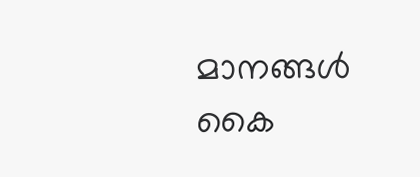മാനങ്ങൾ കൈ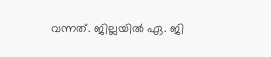വന്നത്. ജില്ലയിൽ ഏ. ജി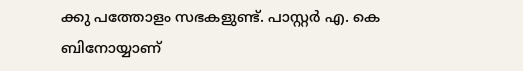ക്കു പത്തോളം സഭകളുണ്ട്. പാസ്റ്റർ എ. കെ ബിനോയ്യാണ്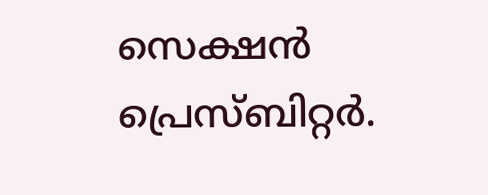സെക്ഷൻ പ്രെസ്ബിറ്റർ.